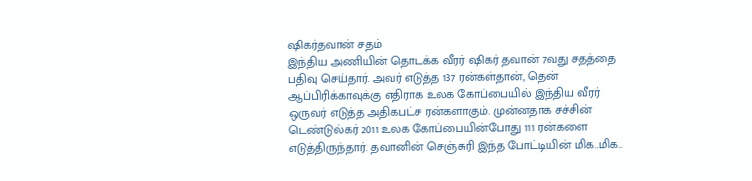ஷிகர்தவான் சதம்
இந்திய அணியின் தொடக்க வீரர் ஷிகர் தவான் 7வது சதத்தை பதிவு செய்தார். அவர் எடுத்த 137 ரன்கள்தான், தென் ஆப்பிரிக்காவுக்கு எதிராக உலக கோப்பையில் இந்திய வீரர் ஒருவர் எடுத்த அதிகபட்ச ரன்களாகும். முன்னதாக சச்சின் டெண்டுல்கர் 2011 உலக கோப்பையின்போது 111 ரன்களை எடுத்திருந்தார். தவானின் செஞ்சுரி இந்த போட்டியின் மிக..மிக..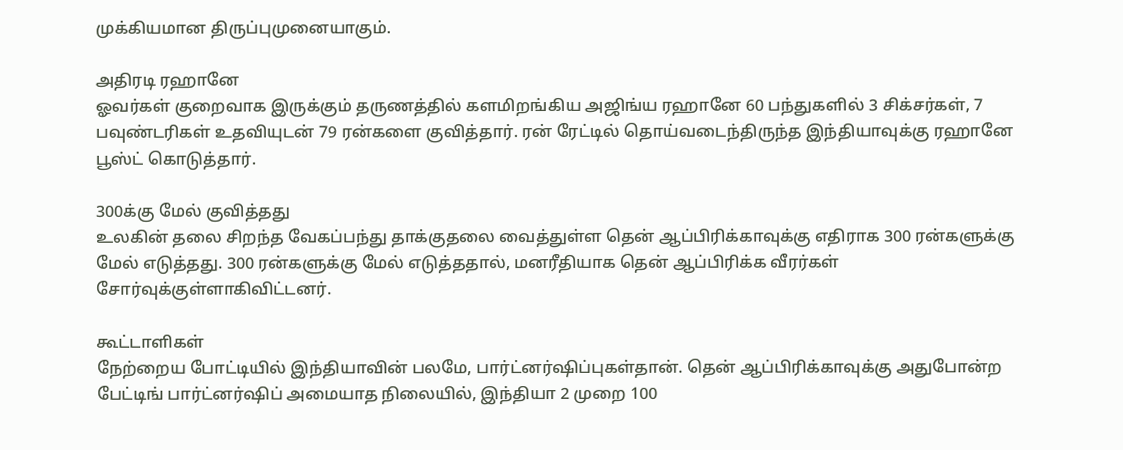முக்கியமான திருப்புமுனையாகும்.

அதிரடி ரஹானே
ஓவர்கள் குறைவாக இருக்கும் தருணத்தில் களமிறங்கிய அஜிங்ய ரஹானே 60 பந்துகளில் 3 சிக்சர்கள், 7 பவுண்டரிகள் உதவியுடன் 79 ரன்களை குவித்தார். ரன் ரேட்டில் தொய்வடைந்திருந்த இந்தியாவுக்கு ரஹானே பூஸ்ட் கொடுத்தார்.

300க்கு மேல் குவித்தது
உலகின் தலை சிறந்த வேகப்பந்து தாக்குதலை வைத்துள்ள தென் ஆப்பிரிக்காவுக்கு எதிராக 300 ரன்களுக்கு மேல் எடுத்தது. 300 ரன்களுக்கு மேல் எடுத்ததால், மனரீதியாக தென் ஆப்பிரிக்க வீரர்கள் சோர்வுக்குள்ளாகிவிட்டனர்.

கூட்டாளிகள்
நேற்றைய போட்டியில் இந்தியாவின் பலமே, பார்ட்னர்ஷிப்புகள்தான். தென் ஆப்பிரிக்காவுக்கு அதுபோன்ற பேட்டிங் பார்ட்னர்ஷிப் அமையாத நிலையில், இந்தியா 2 முறை 100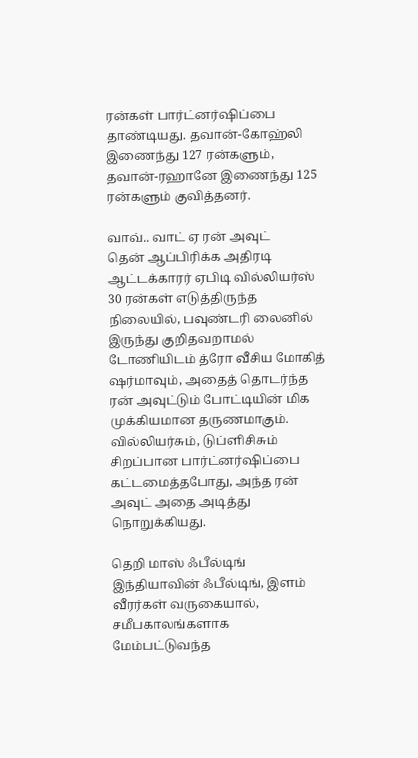ரன்கள் பார்ட்னர்ஷிப்பை தாண்டியது. தவான்-கோஹ்லி இணைந்து 127 ரன்களும், தவான்-ரஹானே இணைந்து 125 ரன்களும் குவித்தனர்.

வாவ்.. வாட் ஏ ரன் அவுட்
தென் ஆப்பிரிக்க அதிரடி ஆட்டக்காரர் ஏபிடி வில்லியர்ஸ் 30 ரன்கள் எடுத்திருந்த நிலையில், பவுண்டரி லைனில் இருந்து குறிதவறாமல் டோணியிடம் த்ரோ வீசிய மோகித் ஷர்மாவும், அதைத் தொடர்ந்த ரன் அவுட்டும் போட்டியின் மிக முக்கியமான தருணமாகும். வில்லியர்சும், டுப்ளிசிசும் சிறப்பான பார்ட்னர்ஷிப்பை கட்டமைத்தபோது, அந்த ரன் அவுட் அதை அடித்து நொறுக்கியது.

தெறி மாஸ் ஃபீல்டிங்
இந்தியாவின் ஃபீல்டிங், இளம் வீரர்கள் வருகையால், சமீபகாலங்களாக மேம்பட்டுவந்த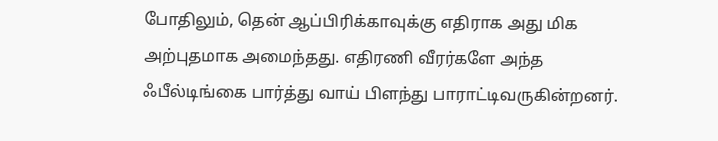போதிலும், தென் ஆப்பிரிக்காவுக்கு எதிராக அது மிக அற்புதமாக அமைந்தது. எதிரணி வீரர்களே அந்த ஃபீல்டிங்கை பார்த்து வாய் பிளந்து பாராட்டிவருகின்றனர்.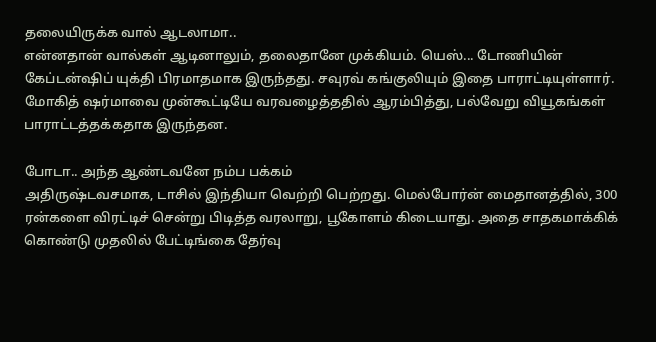தலையிருக்க வால் ஆடலாமா..
என்னதான் வால்கள் ஆடினாலும், தலைதானே முக்கியம். யெஸ்... டோணியின் கேப்டன்ஷிப் யுக்தி பிரமாதமாக இருந்தது. சவுரவ் கங்குலியும் இதை பாராட்டியுள்ளார். மோகித் ஷர்மாவை முன்கூட்டியே வரவழைத்ததில் ஆரம்பித்து, பல்வேறு வியூகங்கள் பாராட்டத்தக்கதாக இருந்தன.

போடா.. அந்த ஆண்டவனே நம்ப பக்கம்
அதிருஷ்டவசமாக, டாசில் இந்தியா வெற்றி பெற்றது. மெல்போர்ன் மைதானத்தில், 300 ரன்களை விரட்டிச் சென்று பிடித்த வரலாறு, பூகோளம் கிடையாது. அதை சாதகமாக்கிக் கொண்டு முதலில் பேட்டிங்கை தேர்வு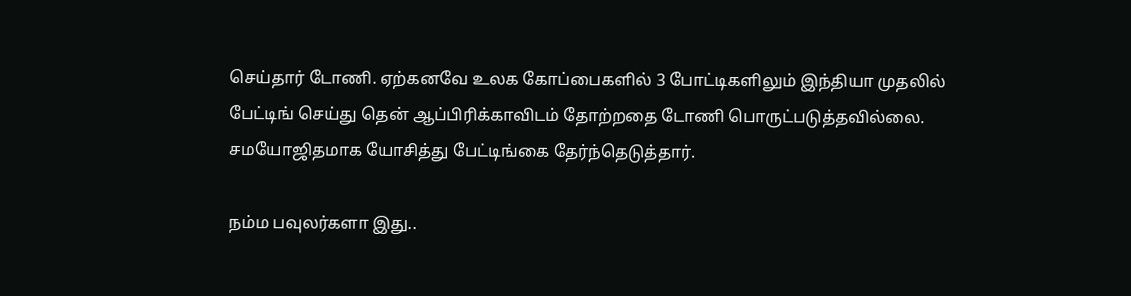செய்தார் டோணி. ஏற்கனவே உலக கோப்பைகளில் 3 போட்டிகளிலும் இந்தியா முதலில் பேட்டிங் செய்து தென் ஆப்பிரிக்காவிடம் தோற்றதை டோணி பொருட்படுத்தவில்லை. சமயோஜிதமாக யோசித்து பேட்டிங்கை தேர்ந்தெடுத்தார்.

நம்ம பவுலர்களா இது..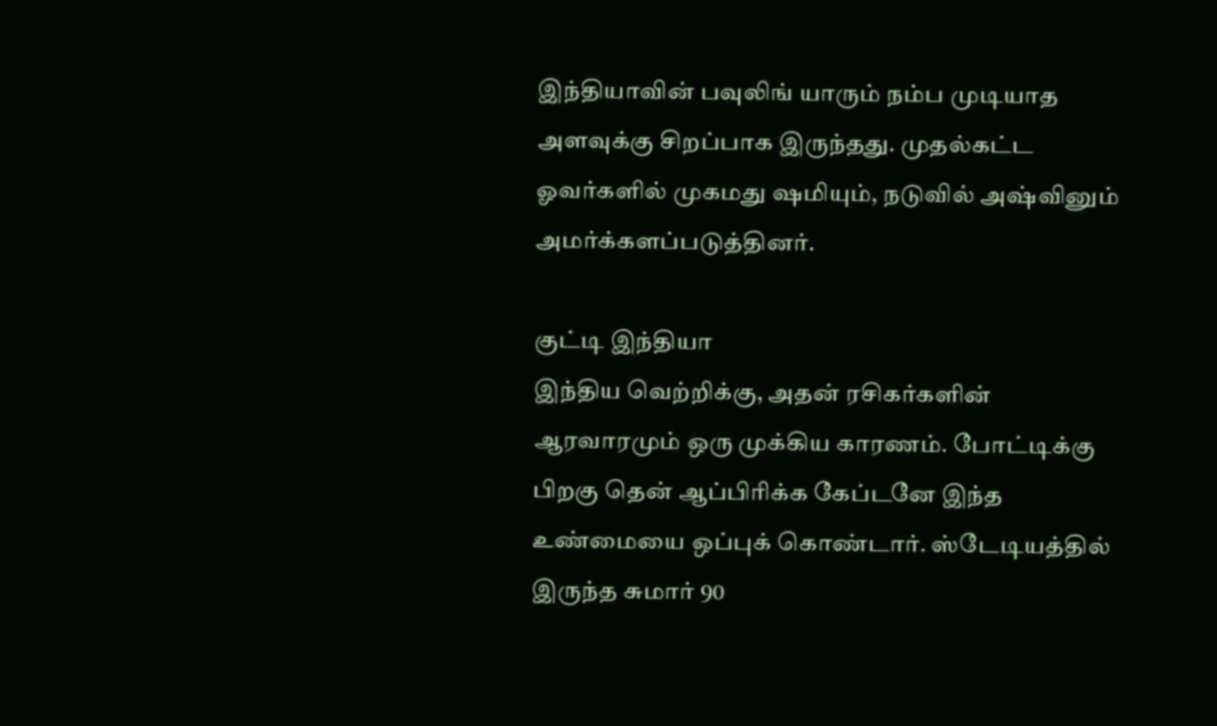இந்தியாவின் பவுலிங் யாரும் நம்ப முடியாத அளவுக்கு சிறப்பாக இருந்தது. முதல்கட்ட ஓவர்களில் முகமது ஷமியும், நடுவில் அஷ்வினும் அமர்க்களப்படுத்தினர்.

குட்டி இந்தியா
இந்திய வெற்றிக்கு, அதன் ரசிகர்களின் ஆரவாரமும் ஒரு முக்கிய காரணம். போட்டிக்கு பிறகு தென் ஆப்பிரிக்க கேப்டனே இந்த உண்மையை ஒப்புக் கொண்டார். ஸ்டேடியத்தில் இருந்த சுமார் 90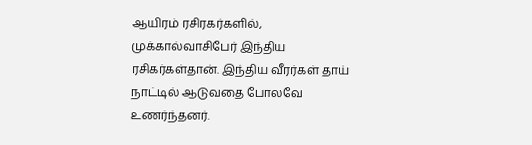ஆயிரம் ரசிரகர்களில், முக்கால்வாசிபேர் இந்திய ரசிகர்கள்தான். இந்திய வீரர்கள் தாய் நாட்டில் ஆடுவதை போலவே உணர்ந்தனர்.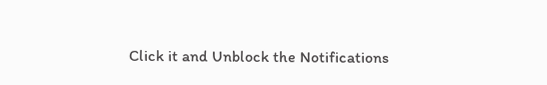Click it and Unblock the Notifications